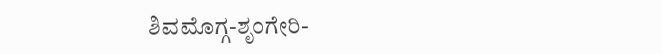ಶಿವಮೊಗ್ಗ-ಶೃಂಗೇರಿ-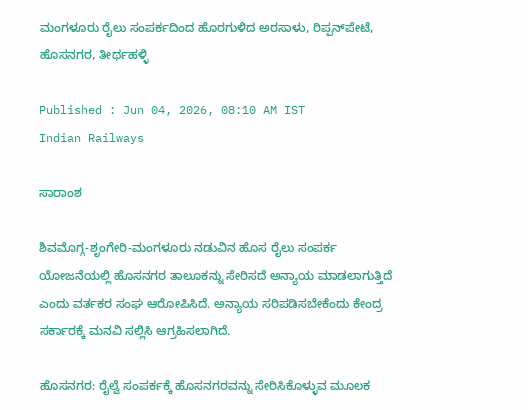ಮಂಗಳೂರು ರೈಲು ಸಂಪರ್ಕದಿಂದ ಹೊರಗುಳಿದ ಅರಸಾಳು, ರಿಪ್ಪನ್‌ಪೇಟೆ, ಹೊಸನಗರ, ತೀರ್ಥಹಳ್ಳಿ

Published : Jun 04, 2026, 08:10 AM IST
Indian Railways

ಸಾರಾಂಶ

ಶಿವಮೊಗ್ಗ-ಶೃಂಗೇರಿ-ಮಂಗಳೂರು ನಡುವಿನ ಹೊಸ ರೈಲು ಸಂಪರ್ಕ ಯೋಜನೆಯಲ್ಲಿ ಹೊಸನಗರ ತಾಲೂಕನ್ನು ಸೇರಿಸದೆ ಅನ್ಯಾಯ ಮಾಡಲಾಗುತ್ತಿದೆ ಎಂದು ವರ್ತಕರ ಸಂಘ ಆರೋಪಿಸಿದೆ. ಅನ್ಯಾಯ ಸರಿಪಡಿಸಬೇಕೆಂದು ಕೇಂದ್ರ ಸರ್ಕಾರಕ್ಕೆ ಮನವಿ ಸಲ್ಲಿಸಿ ಆಗ್ರಹಿಸಲಾಗಿದೆ.

ಹೊಸನಗರ: ರೈಲ್ವೆ ಸಂಪರ್ಕಕ್ಕೆ ಹೊಸನಗರವನ್ನು ಸೇರಿಸಿಕೊಳ್ಳುವ ಮೂಲಕ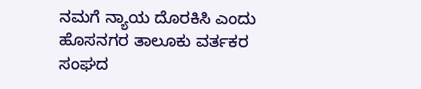ನಮಗೆ ನ್ಯಾಯ ದೊರಕಿಸಿ ಎಂದು ಹೊಸನಗರ ತಾಲೂಕು ವರ್ತಕರ ಸಂಘದ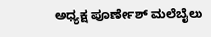ಅಧ್ಯಕ್ಷ ಪೂರ್ಣೇಶ್ ಮಲೆಬೈಲು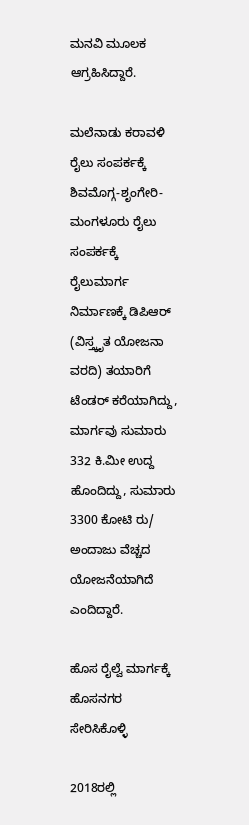ಮನವಿ ಮೂಲಕ ಆಗ್ರಹಿಸಿದ್ದಾರೆ.

ಮಲೆನಾಡು ಕರಾವಳಿ ರೈಲು ಸಂಪರ್ಕಕ್ಕೆ ಶಿವಮೊಗ್ಗ-ಶೃಂಗೇರಿ-ಮಂಗಳೂರು ರೈಲು ಸಂಪರ್ಕಕ್ಕೆ ರೈಲುಮಾರ್ಗ ನಿರ್ಮಾಣಕ್ಕೆ ಡಿಪಿಆರ್‌ (ವಿಸ್ತ್ಕೃತ ಯೋಜನಾ ವರದಿ) ತಯಾರಿಗೆ ಟೆಂಡರ್ ಕರೆಯಾಗಿದ್ದು, ಮಾರ್ಗವು ಸುಮಾರು 332 ಕಿ.ಮೀ ಉದ್ದ ಹೊಂದಿದ್ದು, ಸುಮಾರು 3300 ಕೋಟಿ ರು/ ಅಂದಾಜು ವೆಚ್ಚದ ಯೋಜನೆಯಾಗಿದೆ ಎಂದಿದ್ದಾರೆ.

ಹೊಸ ರೈಲ್ವೆ ಮಾರ್ಗಕ್ಕೆ ಹೊಸನಗರ ಸೇರಿಸಿಕೊಳ್ಳಿ

2018ರಲ್ಲಿ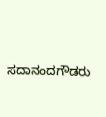ಸದಾನಂದಗೌಡರು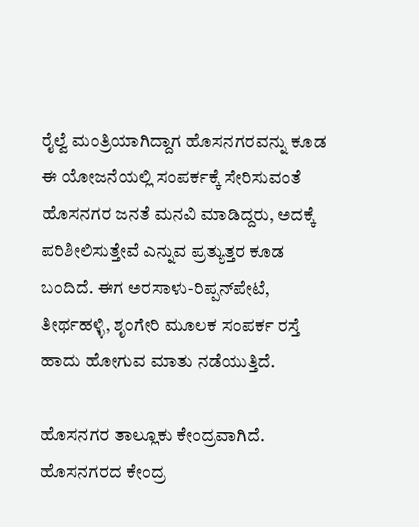ರೈಲ್ವೆ ಮಂತ್ರಿಯಾಗಿದ್ದಾಗ ಹೊಸನಗರವನ್ನು ಕೂಡ ಈ ಯೋಜನೆಯಲ್ಲಿ ಸಂಪರ್ಕಕ್ಕೆ ಸೇರಿಸುವಂತೆ ಹೊಸನಗರ ಜನತೆ ಮನವಿ ಮಾಡಿದ್ದರು, ಅದಕ್ಕೆ ಪರಿಶೀಲಿಸುತ್ತೇವೆ ಎನ್ನುವ ಪ್ರತ್ಯುತ್ತರ ಕೂಡ ಬಂದಿದೆ. ಈಗ ಅರಸಾಳು-ರಿಪ್ಪನ್‌ಪೇಟೆ, ತೀರ್ಥಹಳ್ಳಿ, ಶೃಂಗೇರಿ ಮೂಲಕ ಸಂಪರ್ಕ ರಸ್ತೆ ಹಾದು ಹೋಗುವ ಮಾತು ನಡೆಯುತ್ತಿದೆ.

ಹೊಸನಗರ ತಾಲ್ಲೂಕು ಕೇಂದ್ರವಾಗಿದೆ. ಹೊಸನಗರದ ಕೇಂದ್ರ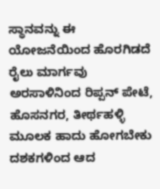ಸ್ಥಾನವನ್ನು ಈ ಯೋಜನೆಯಿಂದ ಹೊರಗಿಡದೆ ರೈಲು ಮಾರ್ಗವು ಅರಸಾಳಿನಿಂದ ರಿಪ್ಪನ್ ಪೇಟೆ, ಹೊಸನಗರ, ತೀರ್ಥಹಳ್ಳಿ ಮೂಲಕ ಹಾದು ಹೋಗಬೇಕು ದಶಕಗಳಿಂದ ಆದ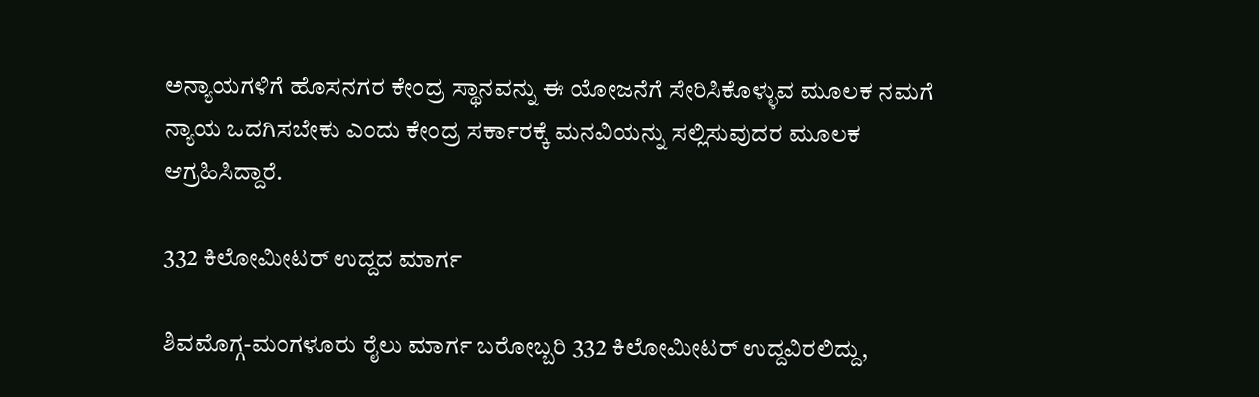ಅನ್ಯಾಯಗಳಿಗೆ ಹೊಸನಗರ ಕೇಂದ್ರ ಸ್ಥಾನವನ್ನು ಈ ಯೋಜನೆಗೆ ಸೇರಿಸಿಕೊಳ್ಳುವ ಮೂಲಕ ನಮಗೆ ನ್ಯಾಯ ಒದಗಿಸಬೇಕು ಎಂದು ಕೇಂದ್ರ ಸರ್ಕಾರಕ್ಕೆ ಮನವಿಯನ್ನು ಸಲ್ಲಿಸುವುದರ ಮೂಲಕ ಆಗ್ರಹಿಸಿದ್ದಾರೆ.

332 ಕಿಲೋಮೀಟರ್ ಉದ್ದದ ಮಾರ್ಗ

ಶಿವಮೊಗ್ಗ-ಮಂಗಳೂರು ರೈಲು ಮಾರ್ಗ ಬರೋಬ್ಬರಿ 332 ಕಿಲೋಮೀಟರ್ ಉದ್ದವಿರಲಿದ್ದು,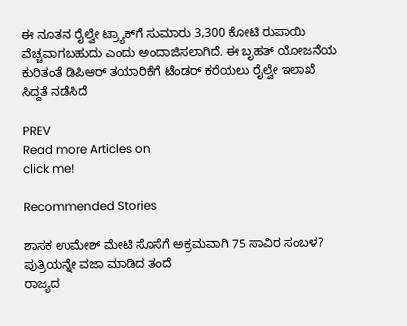ಈ ನೂತನ ರೈಲ್ವೇ ಟ್ರ್ಯಾಕ್‌ಗೆ ಸುಮಾರು 3,300 ಕೋಟಿ ರುಪಾಯಿ ವೆಚ್ಚವಾಗಬಹುದು ಎಂದು ಅಂದಾಜಿಸಲಾಗಿದೆ. ಈ ಬೃಹತ್ ಯೋಜನೆಯ ಕುರಿತಂತೆ ಡಿಪಿಆರ್‌ ತಯಾರಿಕೆಗೆ ಟೆಂಡರ್‌ ಕರೆಯಲು ರೈಲ್ವೇ ಇಲಾಖೆ ಸಿದ್ದತೆ ನಡೆಸಿದೆ

PREV
Read more Articles on
click me!

Recommended Stories

ಶಾಸಕ ಉಮೇಶ್ ಮೇಟಿ ಸೊಸೆಗೆ ಅಕ್ರಮವಾಗಿ 75 ಸಾವಿರ ಸಂಬಳ? ಪುತ್ರಿಯನ್ನೇ ವಜಾ ಮಾಡಿದ ತಂದೆ
ರಾಜ್ಯದ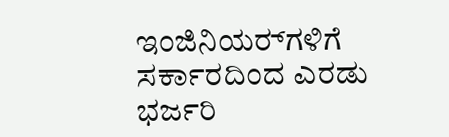ಇಂಜಿನಿಯರ್‍‌ಗಳಿಗೆ ಸರ್ಕಾರದಿಂದ ಎರಡು ಭರ್ಜರಿ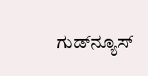ಗುಡ್‌ನ್ಯೂಸ್